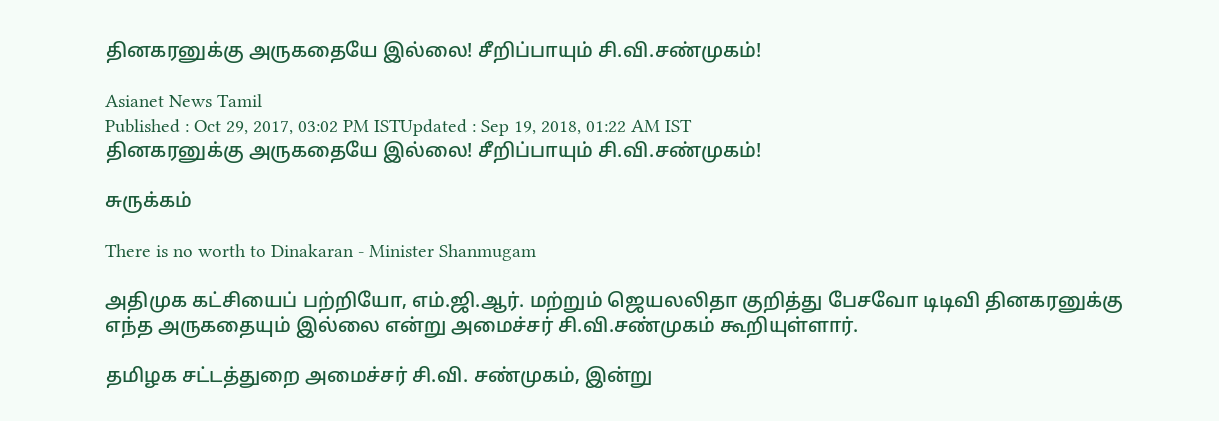தினகரனுக்கு அருகதையே இல்லை! சீறிப்பாயும் சி.வி.சண்முகம்!

Asianet News Tamil
Published : Oct 29, 2017, 03:02 PM ISTUpdated : Sep 19, 2018, 01:22 AM IST
தினகரனுக்கு அருகதையே இல்லை! சீறிப்பாயும் சி.வி.சண்முகம்!

சுருக்கம்

There is no worth to Dinakaran - Minister Shanmugam

அதிமுக கட்சியைப் பற்றியோ, எம்.ஜி.ஆர். மற்றும் ஜெயலலிதா குறித்து பேசவோ டிடிவி தினகரனுக்கு எந்த அருகதையும் இல்லை என்று அமைச்சர் சி.வி.சண்முகம் கூறியுள்ளார்.

தமிழக சட்டத்துறை அமைச்சர் சி.வி. சண்முகம், இன்று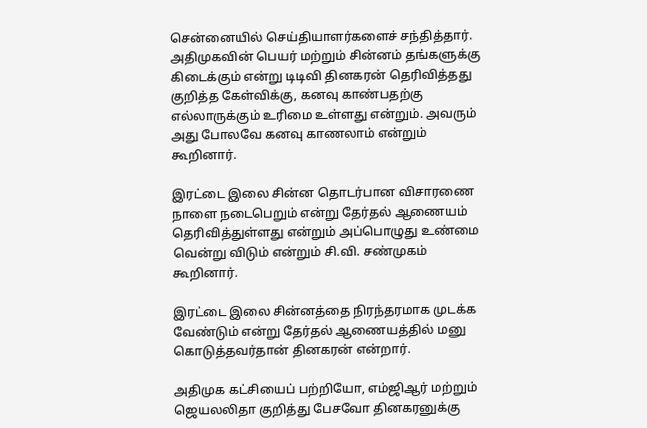சென்னையில் செய்தியாளர்களைச் சந்தித்தார். அதிமுகவின் பெயர் மற்றும் சின்னம் தங்களுக்கு கிடைக்கும் என்று டிடிவி தினகரன் தெரிவித்தது குறித்த கேள்விக்கு, கனவு காண்பதற்கு எல்லாருக்கும் உரிமை உள்ளது என்றும். அவரும் அது போலவே கனவு காணலாம் என்றும் கூறினார்.

இரட்டை இலை சின்ன தொடர்பான விசாரணை நாளை நடைபெறும் என்று தேர்தல் ஆணையம் தெரிவித்துள்ளது என்றும் அப்பொழுது உண்மை வென்று விடும் என்றும் சி.வி. சண்முகம் கூறினார்.

இரட்டை இலை சின்னத்தை நிரந்தரமாக முடக்க வேண்டும் என்று தேர்தல் ஆணையத்தில் மனு கொடுத்தவர்தான் தினகரன் என்றார்.

அதிமுக கட்சியைப் பற்றியோ, எம்ஜிஆர் மற்றும் ஜெயலலிதா குறித்து பேசவோ தினகரனுக்கு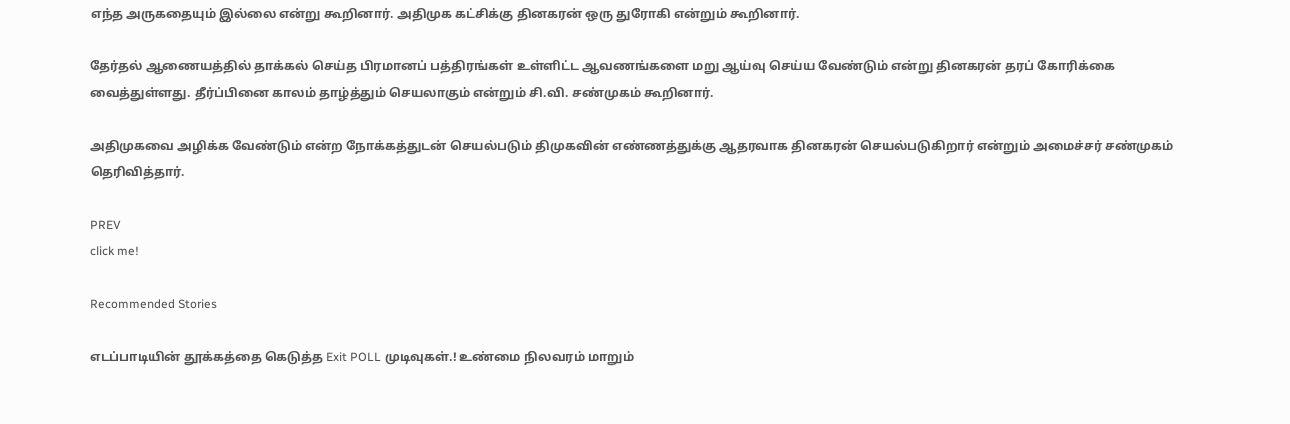எந்த அருகதையும் இல்லை என்று கூறினார். அதிமுக கட்சிக்கு தினகரன் ஒரு துரோகி என்றும் கூறினார்.

தேர்தல் ஆணையத்தில் தாக்கல் செய்த பிரமானப் பத்திரங்கள் உள்ளிட்ட ஆவணங்களை மறு ஆய்வு செய்ய வேண்டும் என்று தினகரன் தரப் கோரிக்கை வைத்துள்ளது. தீர்ப்பினை காலம் தாழ்த்தும் செயலாகும் என்றும் சி.வி. சண்முகம் கூறினார்.

அதிமுகவை அழிக்க வேண்டும் என்ற நோக்கத்துடன் செயல்படும் திமுகவின் எண்ணத்துக்கு ஆதரவாக தினகரன் செயல்படுகிறார் என்றும் அமைச்சர் சண்முகம் தெரிவித்தார்.

PREV
click me!

Recommended Stories

எடப்பாடியின் தூக்கத்தை கெடுத்த Exit POLL முடிவுகள்.! உண்மை நிலவரம் மாறும்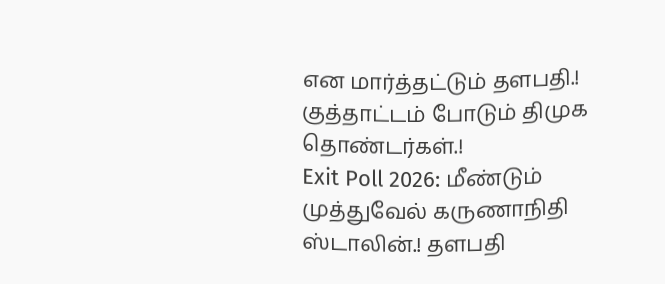என மார்த்தட்டும் தளபதி.! குத்தாட்டம் போடும் திமுக தொண்டர்கள்.!
Exit Poll 2026: மீண்டும் முத்துவேல் கருணாநிதி ஸ்டாலின்.! தளபதி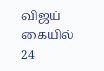விஜய் கையில் 24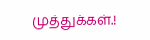முத்துக்கள்.!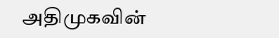அதிமுகவின்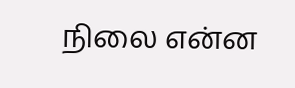நிலை என்ன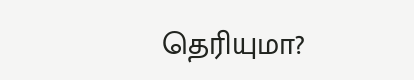தெரியுமா?